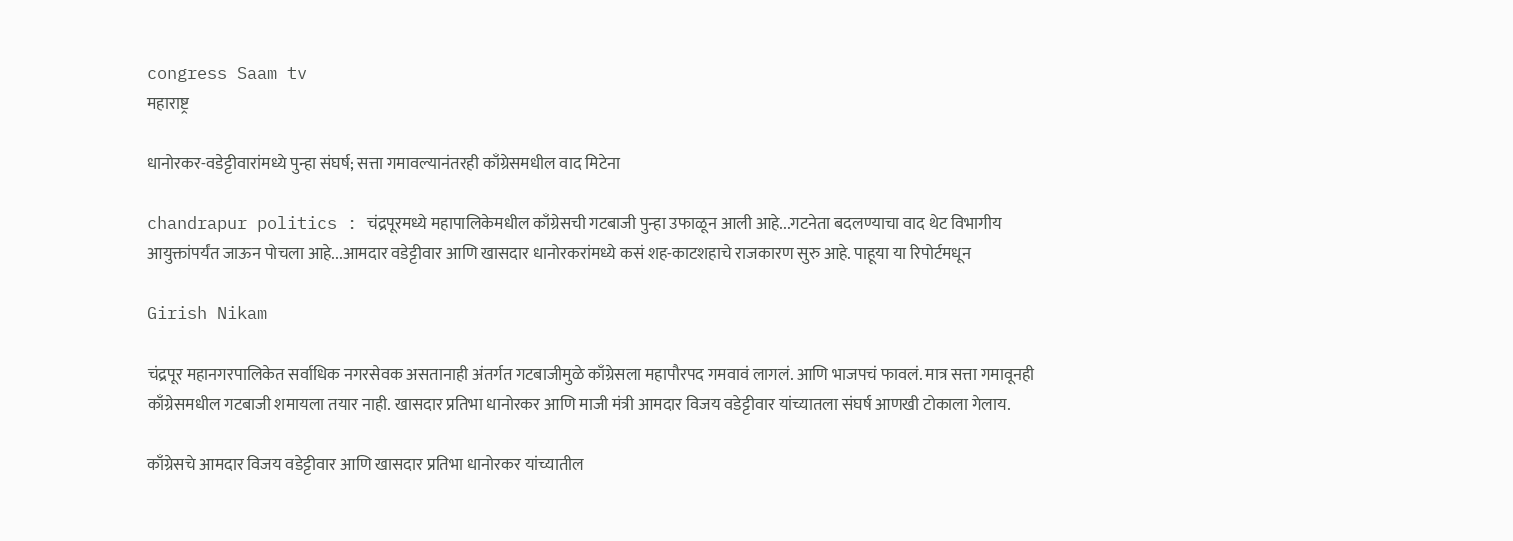congress Saam tv
महाराष्ट्र

धानोरकर-वडेट्टीवारांमध्ये पुन्हा संघर्ष; सत्ता गमावल्यानंतरही काँग्रेसमधील वाद मिटेना

chandrapur politics : चंद्रपूरमध्ये महापालिकेमधील काँग्रेसची गटबाजी पुन्हा उफाळून आली आहे...गटनेता बदलण्याचा वाद थेट विभागीय आयुक्तांपर्यंत जाऊन पोचला आहे...आमदार वडेट्टीवार आणि खासदार धानोरकरांमध्ये कसं शह-काटशहाचे राजकारण सुरु आहे. पाहूया या रिपोर्टमधून

Girish Nikam

चंद्रपूर महानगरपालिकेत सर्वाधिक नगरसेवक असतानाही अंतर्गत गटबाजीमुळे काँग्रेसला महापौरपद गमवावं लागलं. आणि भाजपचं फावलं. मात्र सत्ता गमावूनही काँग्रेसमधील गटबाजी शमायला तयार नाही. खासदार प्रतिभा धानोरकर आणि माजी मंत्री आमदार विजय वडेट्टीवार यांच्यातला संघर्ष आणखी टोकाला गेलाय.

काँग्रेसचे आमदार विजय वडेट्टीवार आणि खासदार प्रतिभा धानोरकर यांच्यातील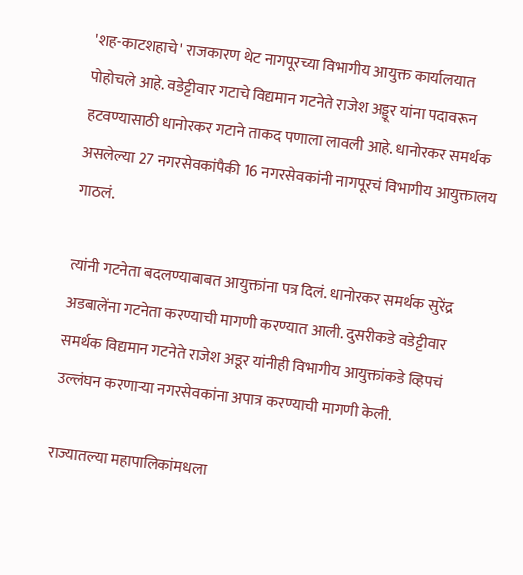'शह-काटशहाचे' राजकारण थेट नागपूरच्या विभागीय आयुक्त कार्यालयात पोहोचले आहे. वडेट्टीवार गटाचे विद्यमान गटनेते राजेश अड्डूर यांना पदावरून हटवण्यासाठी धानोरकर गटाने ताकद पणाला लावली आहे. धानोरकर समर्थक असलेल्या 27 नगरसेवकांपैकी 16 नगरसेवकांनी नागपूरचं विभागीय आयुक्तालय गाठलं.

त्यांनी गटनेता बदलण्याबाबत आयुक्तांना पत्र दिलं. धानोरकर समर्थक सुरेंद्र अडबालेंना गटनेता करण्याची मागणी करण्यात आली. दुसरीकडे वडेट्टीवार समर्थक विद्यमान गटनेते राजेश अडूर यांनीही विभागीय आयुक्तांकडे व्हिपचं उल्लंघन करणाऱ्या नगरसेवकांना अपात्र करण्याची मागणी केली.

राज्यातल्या महापालिकांमधला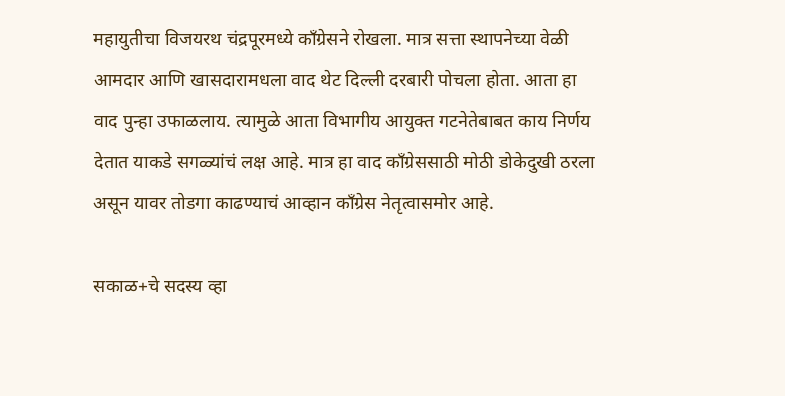महायुतीचा विजयरथ चंद्रपूरमध्ये काँग्रेसने रोखला. मात्र सत्ता स्थापनेच्या वेळी आमदार आणि खासदारामधला वाद थेट दिल्ली दरबारी पोचला होता. आता हा वाद पुन्हा उफाळलाय. त्यामुळे आता विभागीय आयुक्त गटनेतेबाबत काय निर्णय देतात याकडे सगळ्यांचं लक्ष आहे. मात्र हा वाद काँग्रेससाठी मोठी डोकेदुखी ठरला असून यावर तोडगा काढण्याचं आव्हान काँग्रेस नेतृत्वासमोर आहे.

सकाळ+चे सदस्य व्हा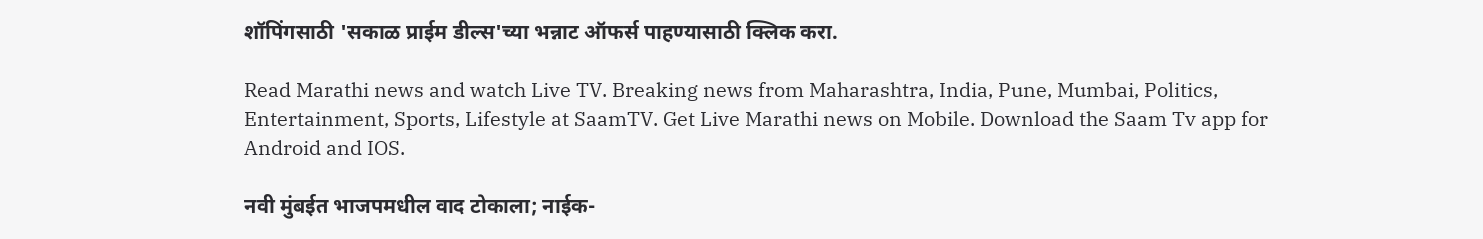शॉपिंगसाठी 'सकाळ प्राईम डील्स'च्या भन्नाट ऑफर्स पाहण्यासाठी क्लिक करा.

Read Marathi news and watch Live TV. Breaking news from Maharashtra, India, Pune, Mumbai, Politics, Entertainment, Sports, Lifestyle at SaamTV. Get Live Marathi news on Mobile. Download the Saam Tv app for Android and IOS.

नवी मुंबईत भाजपमधील वाद टोकाला; नाईक-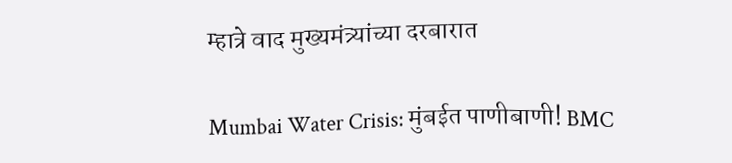म्हात्रे वाद मुख्यमंत्र्यांच्या दरबारात

Mumbai Water Crisis: मुंबईत पाणीबाणी! BMC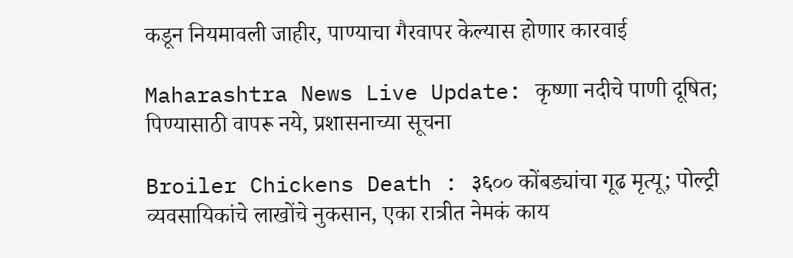कडून नियमावली जाहीर, पाण्याचा गैरवापर केल्यास होणार कारवाई

Maharashtra News Live Update: कृष्णा नदीचे पाणी दूषित; पिण्यासाठी वापरू नये, प्रशासनाच्या सूचना

Broiler Chickens Death : ३६०० कोंबड्यांचा गूढ मृत्यू; पोल्ट्री व्यवसायिकांचे लाखोंचे नुकसान, एका रात्रीत नेमकं काय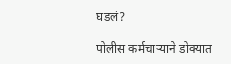घडलं?

पोलीस कर्मचाऱ्याने डोक्यात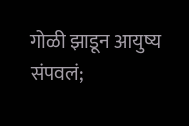गोळी झाडून आयुष्य संपवलं;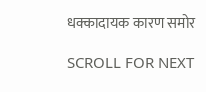धक्कादायक कारण समोर

SCROLL FOR NEXT